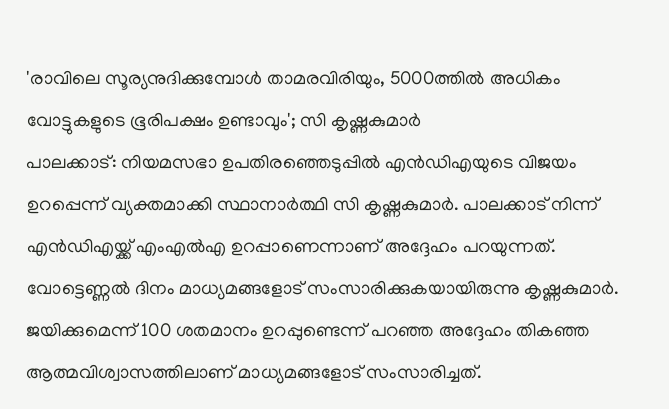'രാവിലെ സൂര്യനുദിക്കുമ്പോൾ താമരവിരിയും, 5000ത്തിൽ അധികം വോട്ടുകളുടെ ഭൂരിപക്ഷം ഉണ്ടാവും'; സി കൃഷ്ണകുമാർ
പാലക്കാട്: നിയമസഭാ ഉപതിരഞ്ഞെടുപ്പിൽ എൻഡിഎയുടെ വിജയം ഉറപ്പെന്ന് വ്യക്തമാക്കി സ്ഥാനാർത്ഥി സി കൃഷ്ണകുമാർ. പാലക്കാട് നിന്ന് എൻഡിഎയ്ക്ക് എംഎൽഎ ഉറപ്പാണെന്നാണ് അദ്ദേഹം പറയുന്നത്. വോട്ടെണ്ണൽ ദിനം മാധ്യമങ്ങളോട് സംസാരിക്കുകയായിരുന്നു കൃഷ്ണകുമാർ. ജയിക്കുമെന്ന് 100 ശതമാനം ഉറപ്പുണ്ടെന്ന് പറഞ്ഞ അദ്ദേഹം തികഞ്ഞ ആത്മവിശ്വാസത്തിലാണ് മാധ്യമങ്ങളോട് സംസാരിച്ചത്.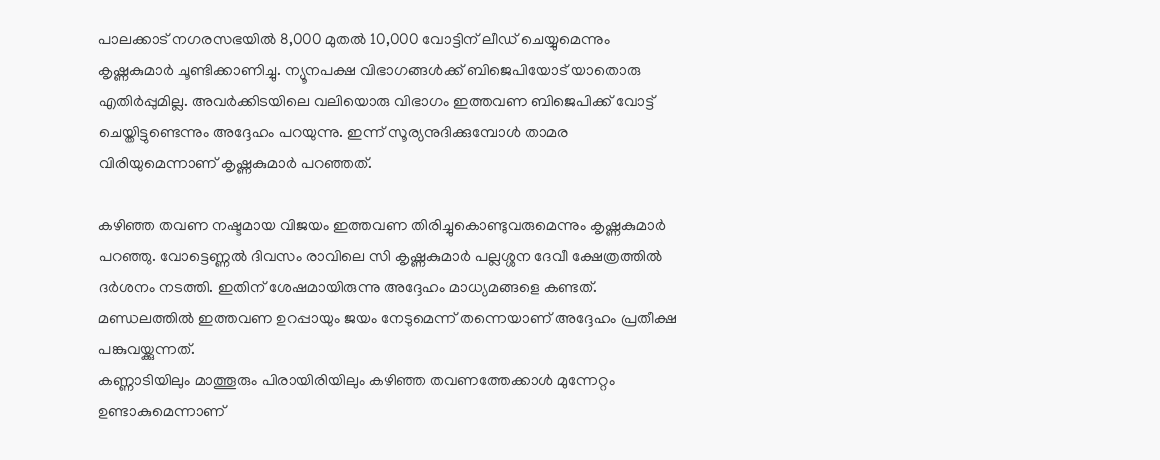പാലക്കാട് നഗരസഭയിൽ 8,000 മുതൽ 10,000 വോട്ടിന് ലീഡ് ചെയ്യുമെന്നും കൃഷ്ണകുമാർ ചൂണ്ടിക്കാണിച്ചു. ന്യൂനപക്ഷ വിഭാഗങ്ങൾക്ക് ബിജെപിയോട് യാതൊരു എതിർപ്പുമില്ല. അവർക്കിടയിലെ വലിയൊരു വിഭാഗം ഇത്തവണ ബിജെപിക്ക് വോട്ട് ചെയ്തിട്ടുണ്ടെന്നും അദ്ദേഹം പറയുന്നു. ഇന്ന് സൂര്യനുദിക്കുമ്പോൾ താമര വിരിയുമെന്നാണ് കൃഷ്ണകുമാർ പറഞ്ഞത്.

കഴിഞ്ഞ തവണ നഷ്ടമായ വിജയം ഇത്തവണ തിരിച്ചുകൊണ്ടുവരുമെന്നും കൃഷ്ണകുമാർ പറഞ്ഞു. വോട്ടെണ്ണൽ ദിവസം രാവിലെ സി കൃഷ്ണകുമാർ പല്ലശ്ശന ദേവീ ക്ഷേത്രത്തിൽ ദർശനം നടത്തി. ഇതിന് ശേഷമായിരുന്നു അദ്ദേഹം മാധ്യമങ്ങളെ കണ്ടത്. മണ്ഡലത്തിൽ ഇത്തവണ ഉറപ്പായും ജയം നേടുമെന്ന് തന്നെയാണ് അദ്ദേഹം പ്രതീക്ഷ പങ്കുവയ്ക്കുന്നത്.
കണ്ണാടിയിലും മാത്തൂരും പിരായിരിയിലും കഴിഞ്ഞ തവണത്തേക്കാൾ മുന്നേറ്റം ഉണ്ടാകുമെന്നാണ്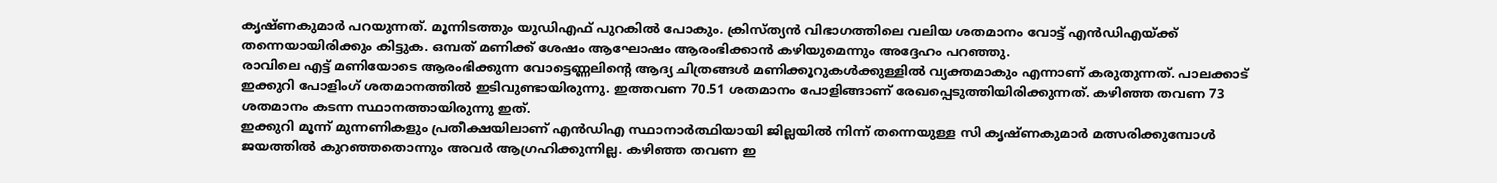കൃഷ്ണകുമാർ പറയുന്നത്. മൂന്നിടത്തും യുഡിഎഫ് പുറകിൽ പോകും. ക്രിസ്ത്യൻ വിഭാഗത്തിലെ വലിയ ശതമാനം വോട്ട് എൻഡിഎയ്ക്ക് തന്നെയായിരിക്കും കിട്ടുക. ഒമ്പത് മണിക്ക് ശേഷം ആഘോഷം ആരംഭിക്കാൻ കഴിയുമെന്നും അദ്ദേഹം പറഞ്ഞു.
രാവിലെ എട്ട് മണിയോടെ ആരംഭിക്കുന്ന വോട്ടെണ്ണലിന്റെ ആദ്യ ചിത്രങ്ങൾ മണിക്കൂറുകൾക്കുള്ളിൽ വ്യക്തമാകും എന്നാണ് കരുതുന്നത്. പാലക്കാട് ഇക്കുറി പോളിംഗ് ശതമാനത്തിൽ ഇടിവുണ്ടായിരുന്നു. ഇത്തവണ 70.51 ശതമാനം പോളിങ്ങാണ് രേഖപ്പെടുത്തിയിരിക്കുന്നത്. കഴിഞ്ഞ തവണ 73 ശതമാനം കടന്ന സ്ഥാനത്തായിരുന്നു ഇത്.
ഇക്കുറി മൂന്ന് മുന്നണികളും പ്രതീക്ഷയിലാണ് എൻഡിഎ സ്ഥാനാർത്ഥിയായി ജില്ലയിൽ നിന്ന് തന്നെയുള്ള സി കൃഷ്ണകുമാർ മത്സരിക്കുമ്പോൾ ജയത്തിൽ കുറഞ്ഞതൊന്നും അവർ ആഗ്രഹിക്കുന്നില്ല. കഴിഞ്ഞ തവണ ഇ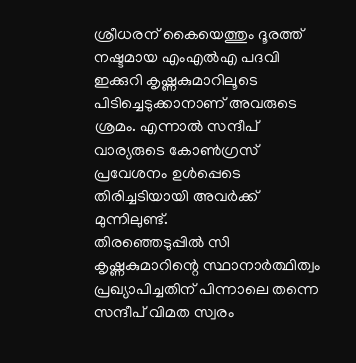ശ്രീധരന് കൈയെത്തും ദൂരത്ത് നഷ്ടമായ എംഎൽഎ പദവി ഇക്കുറി കൃഷ്ണകുമാറിലൂടെ പിടിച്ചെടുക്കാനാണ് അവരുടെ ശ്രമം. എന്നാൽ സന്ദീപ് വാര്യരുടെ കോൺഗ്രസ് പ്രവേശനം ഉൾപ്പെടെ തിരിച്ചടിയായി അവർക്ക് മുന്നിലുണ്ട്.
തിരഞ്ഞെടുപ്പിൽ സി കൃഷ്ണകുമാറിന്റെ സ്ഥാനാർത്ഥിത്വം പ്രഖ്യാപിച്ചതിന് പിന്നാലെ തന്നെ സന്ദീപ് വിമത സ്വരം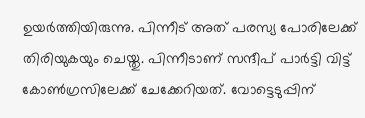ഉയർത്തിയിരുന്നു. പിന്നീട് അത് പരസ്യ പോരിലേക്ക് തിരിയുകയും ചെയ്തു. പിന്നീടാണ് സന്ദീപ് പാർട്ടി വിട്ട് കോൺഗ്രസിലേക്ക് ചേക്കേറിയത്. വോട്ടെടുപ്പിന്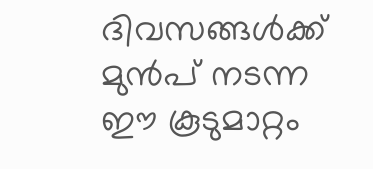ദിവസങ്ങൾക്ക് മുൻപ് നടന്ന ഈ കൂടുമാറ്റം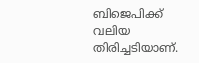ബിജെപിക്ക് വലിയ തിരിച്ചടിയാണ്.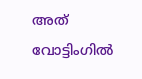അത് വോട്ടിംഗിൽ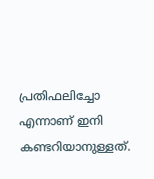പ്രതിഫലിച്ചോ എന്നാണ് ഇനി കണ്ടറിയാനുള്ളത്.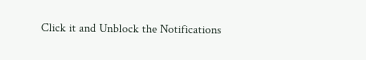Click it and Unblock the Notifications